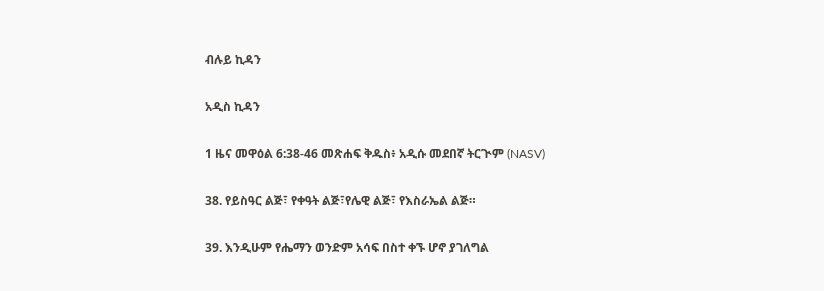ብሉይ ኪዳን

አዲስ ኪዳን

1 ዜና መዋዕል 6:38-46 መጽሐፍ ቅዱስ፥ አዲሱ መደበኛ ትርጒም (NASV)

38. የይስዓር ልጅ፣ የቀዓት ልጅ፣የሌዊ ልጅ፣ የእስራኤል ልጅ።

39. እንዲሁም የሔማን ወንድም አሳፍ በስተ ቀኙ ሆኖ ያገለግል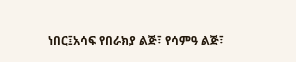ነበር፤አሳፍ የበራክያ ልጅ፣ የሳምዓ ልጅ፣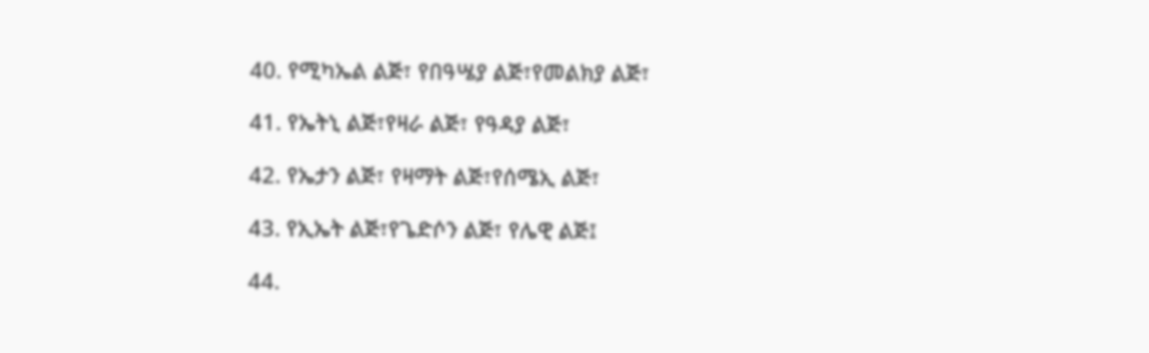40. የሚካኤል ልጅ፣ የበዓሤያ ልጅ፣የመልክያ ልጅ፣

41. የኤትኒ ልጅ፣የዛራ ልጅ፣ የዓዳያ ልጅ፣

42. የኤታን ልጅ፣ የዛማት ልጅ፣የሰሜኢ ልጅ፣

43. የኢኤት ልጅ፣የጌድሶን ልጅ፣ የሌዊ ልጅ፤

44.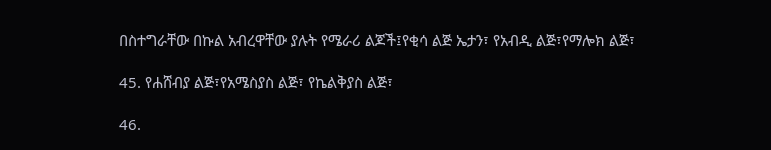በስተግራቸው በኩል አብረዋቸው ያሉት የሜራሪ ልጆች፤የቂሳ ልጅ ኤታን፣ የአብዲ ልጅ፣የማሎክ ልጅ፣

45. የሐሸብያ ልጅ፣የአሜስያስ ልጅ፣ የኬልቅያስ ልጅ፣

46.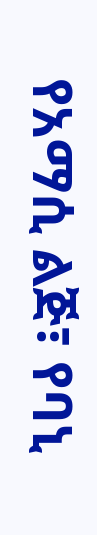የአማሲ ልጅ፣ የባኒ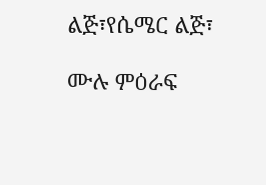ልጅ፣የሴሜር ልጅ፣

ሙሉ ምዕራፍ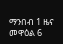ማንበብ 1 ዜና መዋዕል 6